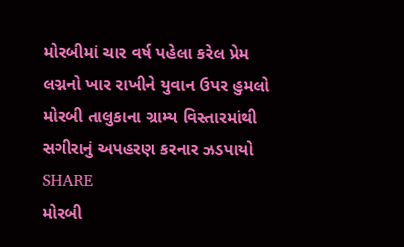મોરબીમાં ચાર વર્ષ પહેલા કરેલ પ્રેમ લગ્નનો ખાર રાખીને યુવાન ઉપર હુમલો
મોરબી તાલુકાના ગ્રામ્ય વિસ્તારમાંથી સગીરાનું અપહરણ કરનાર ઝડપાયો
SHARE
મોરબી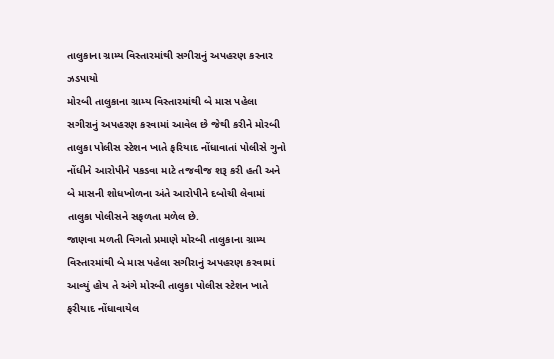તાલુકાના ગ્રામ્ય વિસ્તારમાંથી સગીરાનું અપહરણ કરનાર ઝડપાયો
મોરબી તાલુકાના ગ્રામ્ય વિસ્તારમાંથી બે માસ પહેલા સગીરાનું અપહરણ કરવામાં આવેલ છે જેથી કરીને મોરબી તાલુકા પોલીસ સ્ટેશન ખાતે ફરિયાદ નોંધાવાતાં પોલીસે ગુનો નોંધીને આરોપીને પકડવા માટે તજવીજ શરૂ કરી હતી અને બે માસની શોધખોળના અંતે આરોપીને દબોચી લેવામાં તાલુકા પોલીસને સફળતા મળેલ છે.
જાણવા મળતી વિગતો પ્રમાણે મોરબી તાલુકાના ગ્રામ્ય વિસ્તારમાંથી બે માસ પહેલા સગીરાનું અપહરણ કરવામાં આવ્યું હોય તે અંગે મોરબી તાલુકા પોલીસ સ્ટેશન ખાતે ફરીયાદ નોંધાવાયેલ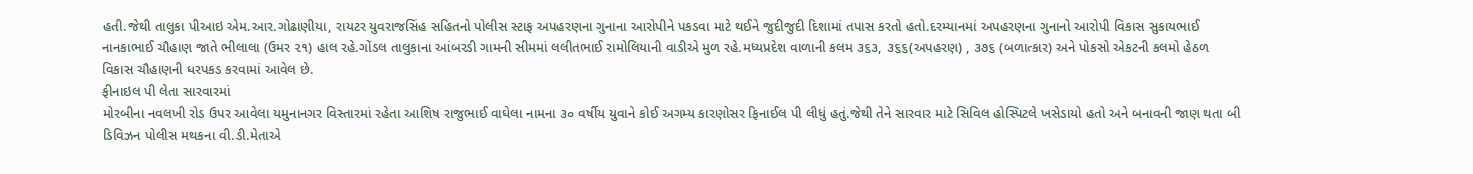હતી.જેથી તાલુકા પીઆઇ એમ.આર.ગોઢાણીયા, રાયટર યુવરાજસિંહ સહિતનો પોલીસ સ્ટાફ અપહરણના ગુનાના આરોપીને પકડવા માટે થઈને જુદીજુદી દિશામાં તપાસ કરતો હતો.દરમ્યાનમાં અપહરણના ગુનાનો આરોપી વિકાસ સુકાયભાઈ નાનકાભાઈ ચૌહાણ જાતે ભીલાલા (ઉમર ૨૧) હાલ રહે.ગોંડલ તાલુકાના આંબરડી ગામની સીમમાં લલીતભાઈ રામોલિયાની વાડીએ મુળ રહે.મધ્યપ્રદેશ વાળાની કલમ ૩૬૩, ૩૬૬(અપહરણ) , ૩૭૬ (બળાત્કાર) અને પોકસો એકટની કલમો હેઠળ વિકાસ ચૌહાણની ધરપકડ કરવામાં આવેલ છે.
ફીનાઇલ પી લેતા સારવારમાં
મોરબીના નવલખી રોડ ઉપર આવેલા યમુનાનગર વિસ્તારમાં રહેતા આશિષ રાજુભાઈ વાઘેલા નામના ૩૦ વર્ષીય યુવાને કોઈ અગમ્ય કારણોસર ફિનાઈલ પી લીધું હતું.જેથી તેને સારવાર માટે સિવિલ હોસ્પિટલે ખસેડાયો હતો અને બનાવની જાણ થતા બી ડિવિઝન પોલીસ મથકના વી.ડી.મેતાએ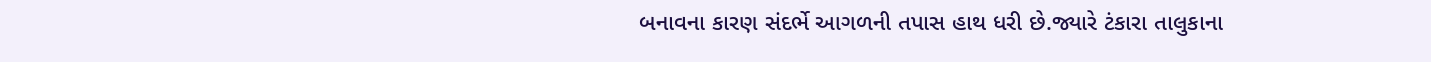બનાવના કારણ સંદર્ભે આગળની તપાસ હાથ ધરી છે.જ્યારે ટંકારા તાલુકાના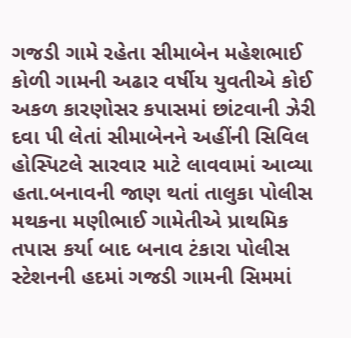ગજડી ગામે રહેતા સીમાબેન મહેશભાઈ કોળી ગામની અઢાર વર્ષીય યુવતીએ કોઈ અકળ કારણોસર કપાસમાં છાંટવાની ઝેરી દવા પી લેતાં સીમાબેનને અહીંની સિવિલ હોસ્પિટલે સારવાર માટે લાવવામાં આવ્યા હતા.બનાવની જાણ થતાં તાલુકા પોલીસ મથકના મણીભાઈ ગામેતીએ પ્રાથમિક તપાસ કર્યા બાદ બનાવ ટંકારા પોલીસ સ્ટેશનની હદમાં ગજડી ગામની સિમમાં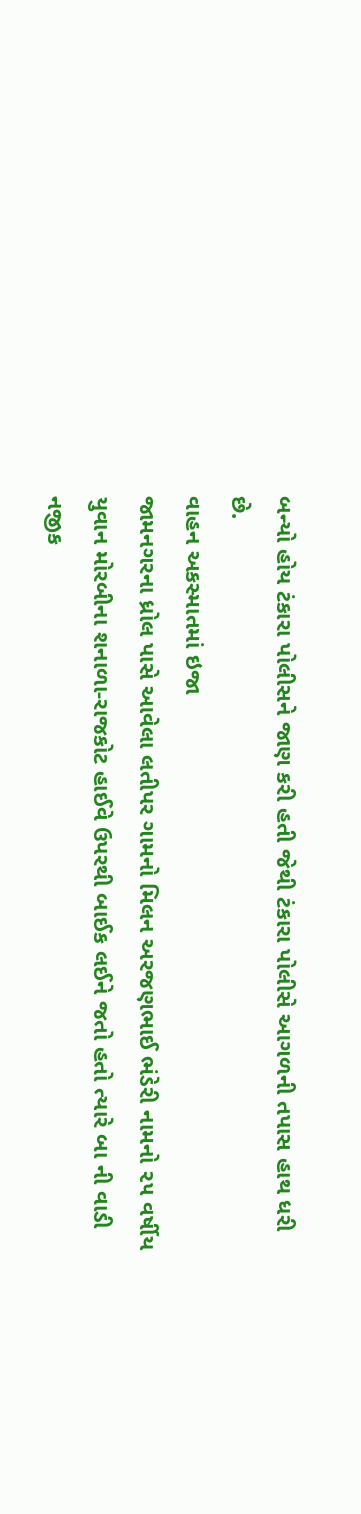બન્યો હોય ટંકારા પોલીસને જાણ કરી હતી જેથી ટંકારા પોલીસે આગળની તપાસ હાથ ધરી છે.
વાહન અકસ્માતમાં ઇજા
જામનગરના ધ્રોલ પાસે આવેલા લતીપર ગામનો મિલન અરજણભાઈ ભંડેરી નામનો ૨૫ વર્ષીય યુવાન મોરબીના શનાળા-રાજકોટ હાઈવે ઉપરથી બાઈક લઈને જતો હતો ત્યારે બા ની વાડી નજીક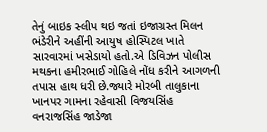તેનું બાઇક સ્લીપ થઇ જતાં ઇજાગ્રસ્ત મિલન ભંડેરીને અહીંની આયુષ હોસ્પિટલ ખાતે સારવારમાં ખસેડાયો હતો.એ ડિવિઝન પોલીસ મથકના હમીરભાઈ ગોહિલે નોંધ કરીને આગળની તપાસ હાથ ધરી છે.જ્યારે મોરબી તાલુકાના ખાનપર ગામના રહેવાસી વિજયસિંહ વનરાજસિંહ જાડેજા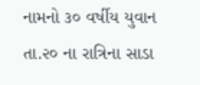નામનો ૩૦ વર્ષીય યુવાન તા.૨૦ ના રાત્રિના સાડા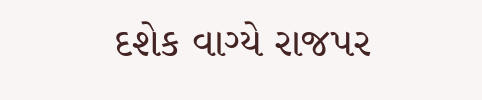દશેક વાગ્યે રાજપર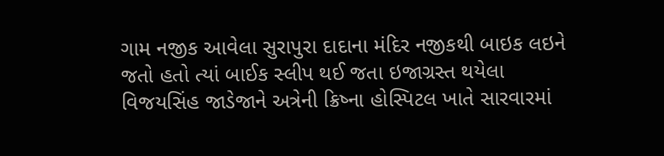ગામ નજીક આવેલા સુરાપુરા દાદાના મંદિર નજીકથી બાઇક લઇને જતો હતો ત્યાં બાઈક સ્લીપ થઈ જતા ઇજાગ્રસ્ત થયેલા વિજયસિંહ જાડેજાને અત્રેની ક્રિષ્ના હોસ્પિટલ ખાતે સારવારમાં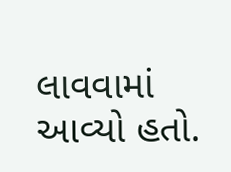લાવવામાં આવ્યો હતો.